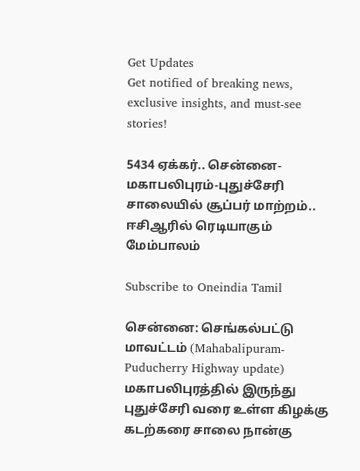Get Updates
Get notified of breaking news, exclusive insights, and must-see stories!

5434 ஏக்கர்.. சென்னை-மகாபலிபுரம்-புதுச்சேரி சாலையில் சூப்பர் மாற்றம்.. ஈசிஆரில் ரெடியாகும் மேம்பாலம்

Subscribe to Oneindia Tamil

சென்னை: செங்கல்பட்டு மாவட்டம் (Mahabalipuram-Puducherry Highway update) மகாபலிபுரத்தில் இருந்து புதுச்சேரி வரை உள்ள கிழக்கு கடற்கரை சாலை நான்கு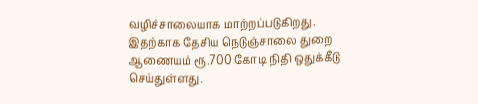வழிச்சாலையாக மாற்றப்படுகிறது. இதற்காக தேசிய நெடுஞ்சாலை துறை ஆணையம் ரூ.700 கோடி நிதி ஒதுக்கீடு செய்துள்ளது.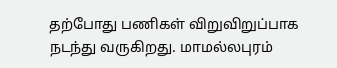தற்போது பணிகள் விறுவிறுப்பாக நடந்து வருகிறது. மாமல்லபுரம்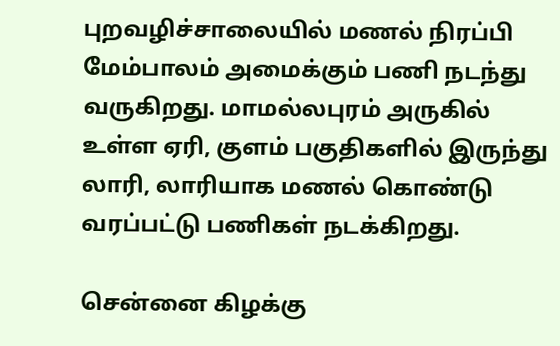புறவழிச்சாலையில் மணல் நிரப்பி மேம்பாலம் அமைக்கும் பணி நடந்து வருகிறது. மாமல்லபுரம் அருகில் உள்ள ஏரி, குளம் பகுதிகளில் இருந்து லாரி, லாரியாக மணல் கொண்டு வரப்பட்டு பணிகள் நடக்கிறது.

சென்னை கிழக்கு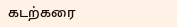கடற்கரை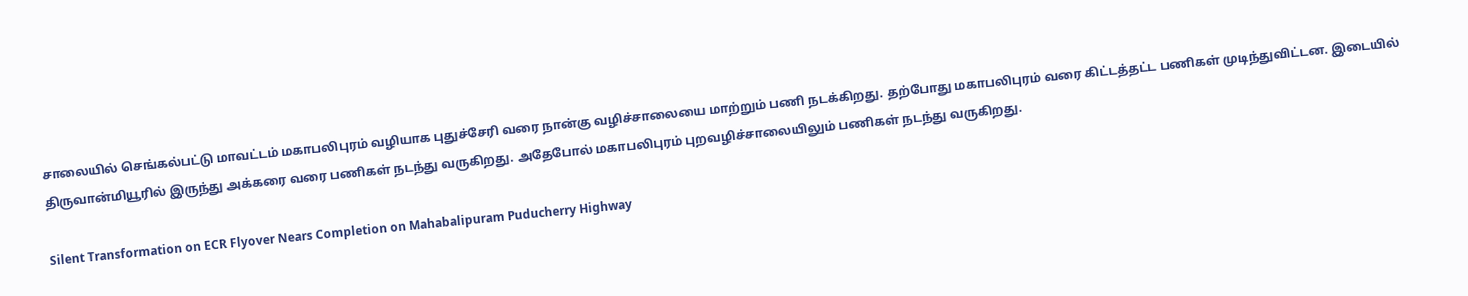சாலையில் செங்கல்பட்டு மாவட்டம் மகாபலிபுரம் வழியாக புதுச்சேரி வரை நான்கு வழிச்சாலையை மாற்றும் பணி நடக்கிறது. தற்போது மகாபலிபுரம் வரை கிட்டத்தட்ட பணிகள் முடிந்துவிட்டன. இடையில் திருவான்மியூரில் இருந்து அக்கரை வரை பணிகள் நடந்து வருகிறது. அதேபோல் மகாபலிபுரம் புறவழிச்சாலையிலும் பணிகள் நடந்து வருகிறது.

Silent Transformation on ECR Flyover Nears Completion on Mahabalipuram Puducherry Highway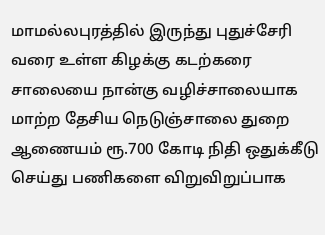மாமல்லபுரத்தில் இருந்து புதுச்சேரி வரை உள்ள கிழக்கு கடற்கரை சாலையை நான்கு வழிச்சாலையாக மாற்ற தேசிய நெடுஞ்சாலை துறை ஆணையம் ரூ.700 கோடி நிதி ஒதுக்கீடு செய்து பணிகளை விறுவிறுப்பாக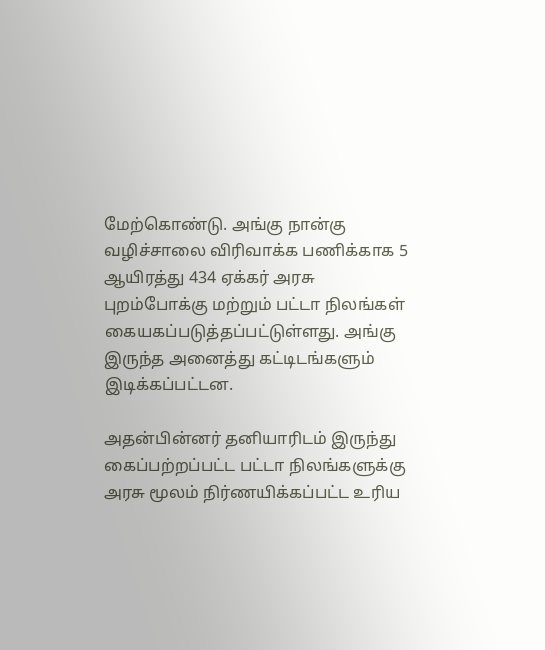மேற்கொண்டு. அங்கு நான்கு வழிச்சாலை விரிவாக்க பணிக்காக 5 ஆயிரத்து 434 ஏக்கர் அரசு புறம்போக்கு மற்றும் பட்டா நிலங்கள் கையகப்படுத்தப்பட்டுள்ளது. அங்கு இருந்த அனைத்து கட்டிடங்களும் இடிக்கப்பட்டன.

அதன்பின்னர் தனியாரிடம் இருந்து கைப்பற்றப்பட்ட பட்டா நிலங்களுக்கு அரசு மூலம் நிர்ணயிக்கப்பட்ட உரிய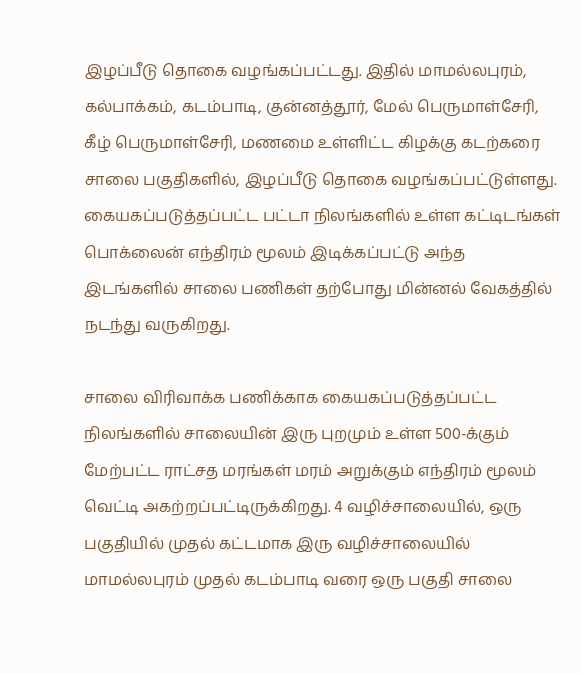இழப்பீடு தொகை வழங்கப்பட்டது. இதில் மாமல்லபுரம், கல்பாக்கம், கடம்பாடி, குன்னத்தூர், மேல் பெருமாள்சேரி, கீழ் பெருமாள்சேரி, மணமை உள்ளிட்ட கிழக்கு கடற்கரை சாலை பகுதிகளில், இழப்பீடு தொகை வழங்கப்பட்டுள்ளது. கையகப்படுத்தப்பட்ட பட்டா நிலங்களில் உள்ள கட்டிடங்கள் பொக்லைன் எந்திரம் மூலம் இடிக்கப்பட்டு அந்த இடங்களில் சாலை பணிகள் தற்போது மின்னல் வேகத்தில் நடந்து வருகிறது.

சாலை விரிவாக்க பணிக்காக கையகப்படுத்தப்பட்ட நிலங்களில் சாலையின் இரு புறமும் உள்ள 500-க்கும் மேற்பட்ட ராட்சத மரங்கள் மரம் அறுக்கும் எந்திரம் மூலம் வெட்டி அகற்றப்பட்டிருக்கிறது. 4 வழிச்சாலையில், ஒரு பகுதியில் முதல் கட்டமாக இரு வழிச்சாலையில் மாமல்லபுரம் முதல் கடம்பாடி வரை ஒரு பகுதி சாலை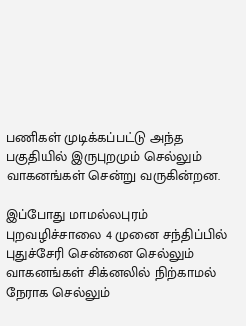பணிகள் முடிக்கப்பட்டு அந்த பகுதியில் இருபுறமும் செல்லும் வாகனங்கள் சென்று வருகின்றன.

இப்போது மாமல்லபுரம் புறவழிச்சாலை 4 முனை சந்திப்பில் புதுச்சேரி சென்னை செல்லும் வாகனங்கள் சிக்னலில் நிற்காமல் நேராக செல்லும்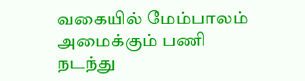வகையில் மேம்பாலம் அமைக்கும் பணி நடந்து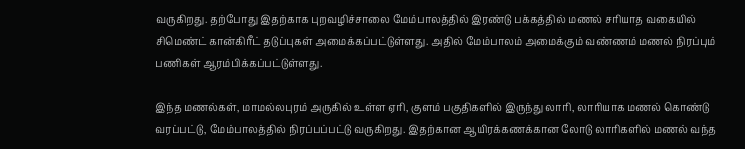வருகிறது. தற்போது இதற்காக புறவழிச்சாலை மேம்பாலத்தில் இரண்டு பக்கத்தில் மணல் சரியாத வகையில் சிமெண்ட் கான்கிரீட் தடுப்புகள் அமைக்கப்பட்டுள்ளது. அதில் மேம்பாலம் அமைக்கும் வண்ணம் மணல் நிரப்பும் பணிகள் ஆரம்பிக்கப்பட்டுள்ளது.

இந்த மணல்கள், மாமல்லபுரம் அருகில் உள்ள ஏரி, குளம் பகுதிகளில் இருந்து லாரி, லாரியாக மணல் கொண்டு வரப்பட்டு, மேம்பாலத்தில் நிரப்பப்பட்டு வருகிறது. இதற்கான ஆயிரக்கணக்கான லோடு லாரிகளில் மணல் வந்த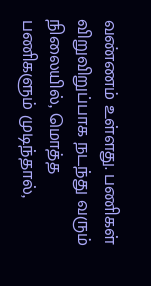வண்ணம் உள்ளது. பணிகள் விறுவிறுப்பாக நடந்து வரும் நிலையில், மொத்த பணிகளும் முடிந்தால்,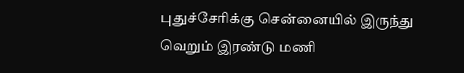புதுச்சேரிக்கு சென்னையில் இருந்து வெறும் இரண்டு மணி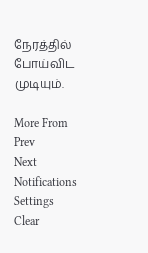நேரத்தில் போய்விட முடியும்.

More From
Prev
Next
Notifications
Settings
Clear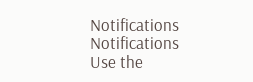Notifications
Notifications
Use the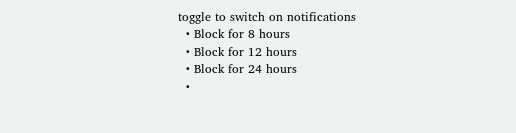toggle to switch on notifications
  • Block for 8 hours
  • Block for 12 hours
  • Block for 24 hours
  •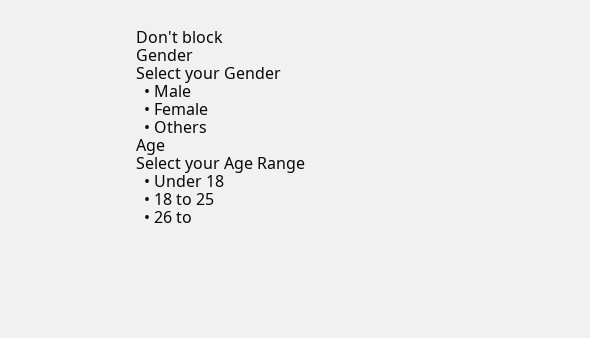Don't block
Gender
Select your Gender
  • Male
  • Female
  • Others
Age
Select your Age Range
  • Under 18
  • 18 to 25
  • 26 to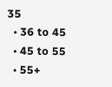35
  • 36 to 45
  • 45 to 55
  • 55+